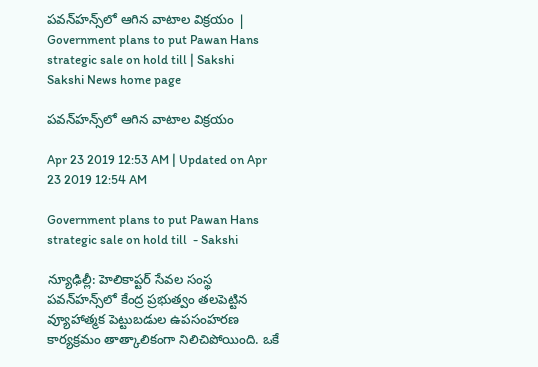పవన్‌హన్స్‌లో ఆగిన వాటాల విక్రయం | Government plans to put Pawan Hans strategic sale on hold till | Sakshi
Sakshi News home page

పవన్‌హన్స్‌లో ఆగిన వాటాల విక్రయం

Apr 23 2019 12:53 AM | Updated on Apr 23 2019 12:54 AM

Government plans to put Pawan Hans strategic sale on hold till  - Sakshi

న్యూఢిల్లీ: హెలికాప్టర్‌ సేవల సంస్థ పవన్‌హన్స్‌లో కేంద్ర ప్రభుత్వం తలపెట్టిన వ్యూహాత్మక పెట్టుబడుల ఉపసంహరణ కార్యక్రమం తాత్కాలికంగా నిలిచిపోయింది. ఒకే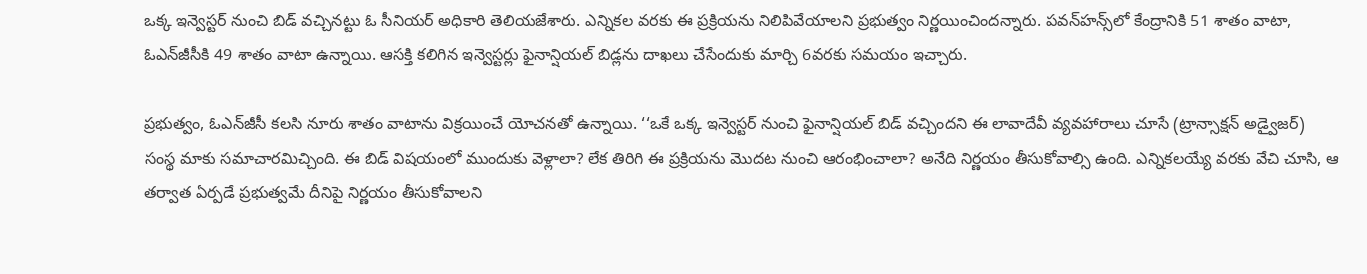ఒక్క ఇన్వెస్టర్‌ నుంచి బిడ్‌ వచ్చినట్టు ఓ సీనియర్‌ అధికారి తెలియజేశారు. ఎన్నికల వరకు ఈ ప్రక్రియను నిలిపివేయాలని ప్రభుత్వం నిర్ణయించిందన్నారు. పవన్‌హన్స్‌లో కేంద్రానికి 51 శాతం వాటా, ఓఎన్‌జీసీకి 49 శాతం వాటా ఉన్నాయి. ఆసక్తి కలిగిన ఇన్వెస్టర్లు ఫైనాన్షియల్‌ బిడ్లను దాఖలు చేసేందుకు మార్చి 6వరకు సమయం ఇచ్చారు.

ప్రభుత్వం, ఓఎన్‌జీసీ కలసి నూరు శాతం వాటాను విక్రయించే యోచనతో ఉన్నాయి. ‘‘ఒకే ఒక్క ఇన్వెస్టర్‌ నుంచి ఫైనాన్షియల్‌ బిడ్‌ వచ్చిందని ఈ లావాదేవీ వ్యవహారాలు చూసే (ట్రాన్సాక్షన్‌ అడ్వైజర్‌) సంస్థ మాకు సమాచారమిచ్చింది. ఈ బిడ్‌ విషయంలో ముందుకు వెళ్లాలా? లేక తిరిగి ఈ ప్రక్రియను మొదట నుంచి ఆరంభించాలా? అనేది నిర్ణయం తీసుకోవాల్సి ఉంది. ఎన్నికలయ్యే వరకు వేచి చూసి, ఆ తర్వాత ఏర్పడే ప్రభుత్వమే దీనిపై నిర్ణయం తీసుకోవాలని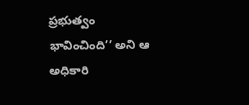ప్రభుత్వం భావించింది’’ అని ఆ అధికారి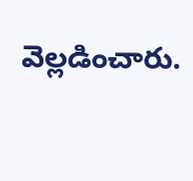వెల్లడించారు.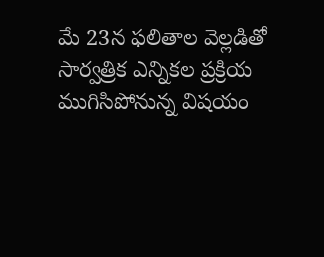మే 23న ఫలితాల వెల్లడితో సార్వత్రిక ఎన్నికల ప్రక్రియ ముగిసిపోనున్న విషయం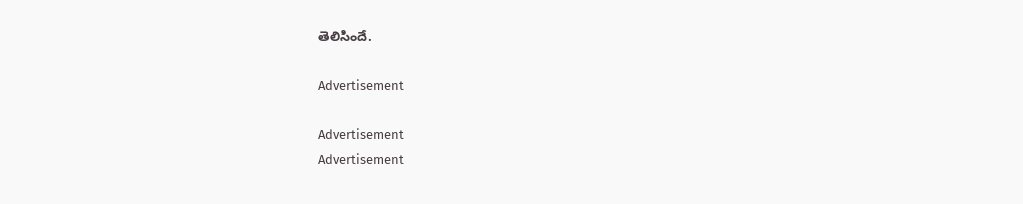తెలిసిందే.

Advertisement

Advertisement
Advertisement